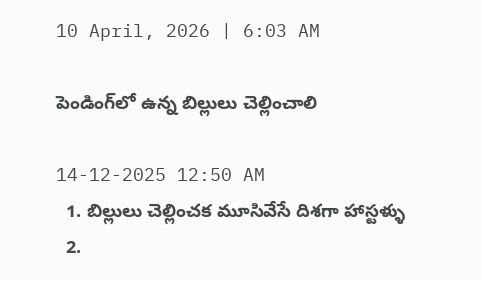10 April, 2026 | 6:03 AM

పెండింగ్‌లో ఉన్న బిల్లులు చెల్లించాలి

14-12-2025 12:50 AM
  1. బిల్లులు చెల్లించక మూసివేసే దిశగా హాస్టళ్ళు
  2.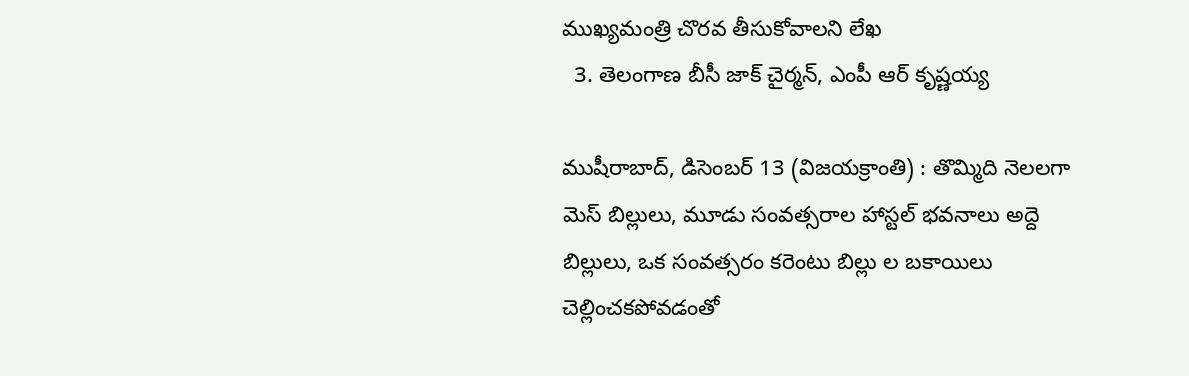ముఖ్యమంత్రి చొరవ తీసుకోవాలని లేఖ
  3. తెలంగాణ బీసీ జాక్ చైర్మన్, ఎంపీ ఆర్ కృష్ణయ్య

ముషీరాబాద్, డిసెంబర్ 13 (విజయక్రాంతి) : తొమ్మిది నెలలగా మెస్ బిల్లులు, మూడు సంవత్సరాల హాస్టల్ భవనాలు అద్దె బిల్లులు, ఒక సంవత్సరం కరెంటు బిల్లు ల బకాయిలు చెల్లించకపోవడంతో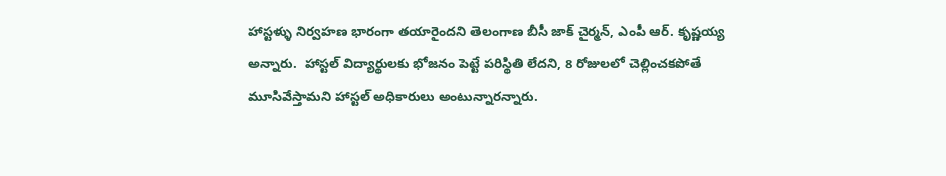హాస్టళ్ళు నిర్వహణ భారంగా తయారైందని తెలంగాణ బీసీ జాక్ చైర్మన్, ఎంపీ ఆర్. కృష్ణయ్య అన్నారు.  హాస్టల్ విద్యార్థులకు భోజనం పెట్టే పరిస్థితి లేదని, 8 రోజులలో చెల్లించకపోతే మూసివేస్తామని హాస్టల్ అధికారులు అంటున్నారన్నారు.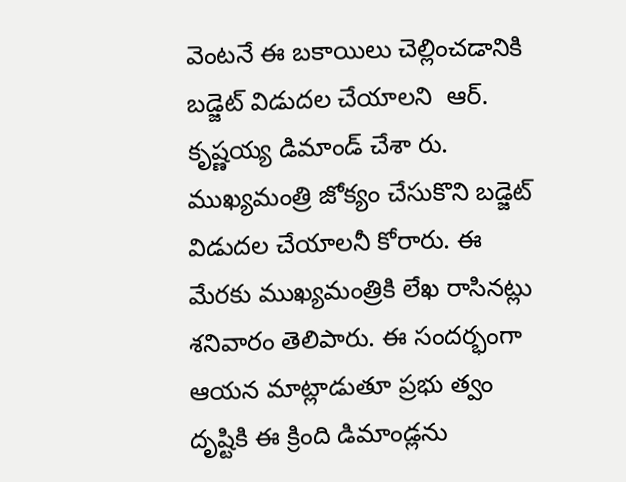వెంటనే ఈ బకాయిలు చెల్లించడానికి బడ్జెట్ విడుదల చేయాలని  ఆర్. కృష్ణయ్య డిమాండ్ చేశా రు.  ముఖ్యమంత్రి జోక్యం చేసుకొని బడ్జెట్ విడుదల చేయాలనీ కోరారు. ఈ మేరకు ముఖ్యమంత్రికి లేఖ రాసినట్లు శనివారం తెలిపారు. ఈ సందర్భంగా ఆయన మాట్లాడుతూ ప్రభు త్వం దృష్టికి ఈ క్రింది డిమాండ్లను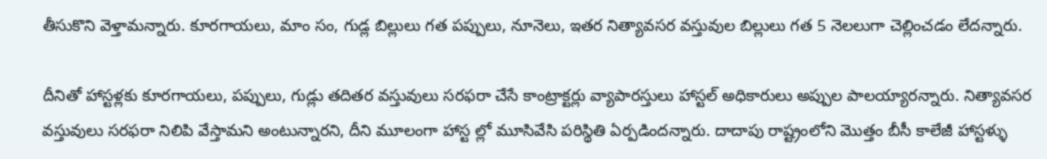తీసుకొని వెళ్తామన్నారు. కూరగాయలు, మాం సం, గుడ్ల బిల్లులు గత పప్పులు, నూనెలు, ఇతర నిత్యావసర వస్తువుల బిల్లులు గత 5 నెలలుగా చెల్లించడం లేదన్నారు.

దీనితో హాస్టళ్లకు కూరగాయలు, పప్పులు, గుడ్లు తదితర వస్తువులు సరఫరా చేసే కాంట్రాక్టర్లు వ్యాపారస్తులు హాస్టల్ అధికారులు అప్పుల పాలయ్యారన్నారు. నిత్యావసర వస్తువులు సరఫరా నిలిపి వేస్తామని అంటున్నారని, దీని మూలంగా హాస్ట ల్లో మూసివేసి పరిస్థితి ఏర్పడిందన్నారు. దాదాపు రాష్ట్రంలోని మొత్తం బీసీ కాలేజీ హాస్టళ్ళు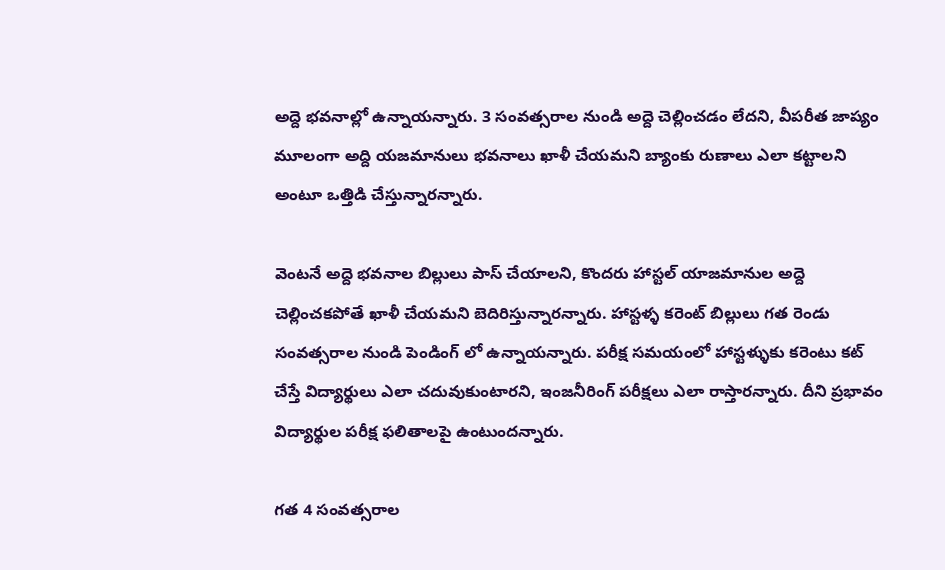అద్దె భవనాల్లో ఉన్నాయన్నారు. 3 సంవత్సరాల నుండి అద్దె చెల్లించడం లేదని, వీపరీత జాప్యం మూలంగా అద్ది యజమానులు భవనాలు ఖాళీ చేయమని బ్యాంకు రుణాలు ఎలా కట్టాలని అంటూ ఒత్తిడి చేస్తున్నారన్నారు.

వెంటనే అద్దె భవనాల బిల్లులు పాస్ చేయాలని, కొందరు హాస్టల్ యాజమానుల అద్దె చెల్లించకపోతే ఖాళీ చేయమని బెదిరిస్తున్నారన్నారు. హాస్టళ్ళ కరెంట్ బిల్లులు గత రెండు సంవత్సరాల నుండి పెండింగ్ లో ఉన్నాయన్నారు. పరీక్ష సమయంలో హాస్టళ్ళుకు కరెంటు కట్ చేస్తే విద్యార్థులు ఎలా చదువుకుంటారని, ఇంజనీరింగ్ పరీక్షలు ఎలా రాస్తారన్నారు. దీని ప్రభావం విద్యార్థుల పరీక్ష ఫలితాలపై ఉంటుందన్నారు.

గత 4 సంవత్సరాల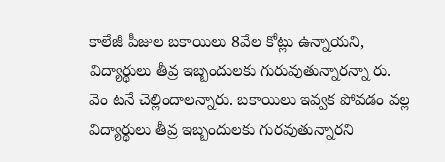కాలేజీ పీజుల బకాయిలు 8వేల కోట్లు ఉన్నాయని,  విద్యార్థులు తీవ్ర ఇబ్బందులకు గురువుతున్నారన్నా రు. వెం టనే చెల్లిందాలన్నారు. బకాయిలు ఇవ్వక పోవడం వల్ల విద్యార్థులు తీవ్ర ఇబ్బందులకు గురవుతున్నారని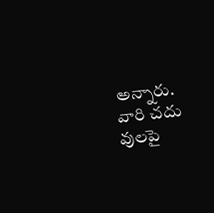అన్నారు. వారి చదు వులపై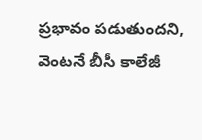ప్రభావం పడుతుందని,  వెంటనే బీసీ కాలేజీ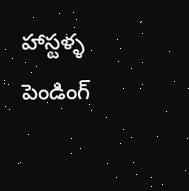హాస్టళ్ళ పెండింగ్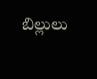బిల్లులు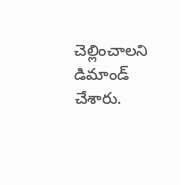చెల్లించాలని డిమాండ్ చేశారు.